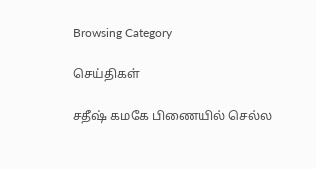Browsing Category

செய்திகள்

சதீஷ் கமகே பிணையில் செல்ல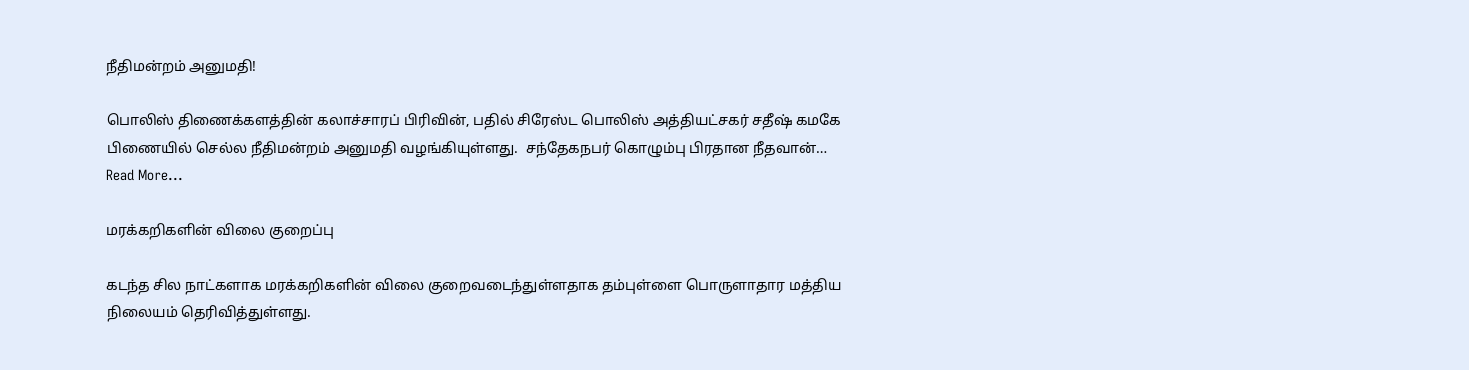நீதிமன்றம் அனுமதி!

பொலிஸ் திணைக்களத்தின் கலாச்சாரப் பிரிவின், பதில் சிரேஸ்ட பொலிஸ் அத்தியட்சகர் சதீஷ் கமகே பிணையில் செல்ல நீதிமன்றம் அனுமதி வழங்கியுள்ளது.  சந்தேகநபர் கொழும்பு பிரதான நீதவான்…
Read More...

மரக்கறிகளின் விலை குறைப்பு

கடந்த சில நாட்களாக மரக்கறிகளின் விலை குறைவடைந்துள்ளதாக தம்புள்ளை பொருளாதார மத்திய நிலையம் தெரிவித்துள்ளது.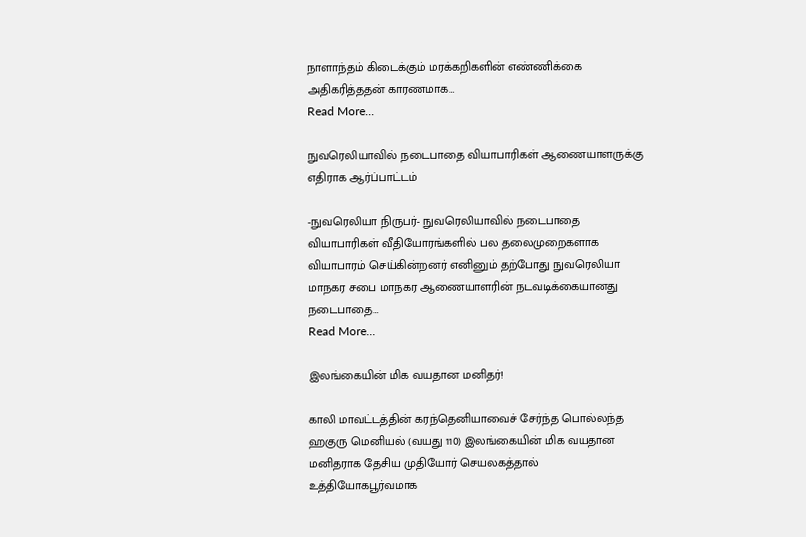நாளாந்தம் கிடைக்கும் மரக்கறிகளின் எண்ணிக்கை அதிகரித்ததன் காரணமாக…
Read More...

நுவரெலியாவில் நடைபாதை வியாபாரிகள் ஆணையாளருக்கு எதிராக ஆர்ப்பாட்டம்

-நுவரெலியா நிருபர்- நுவரெலியாவில் நடைபாதை வியாபாரிகள் வீதியோரங்களில் பல தலைமுறைகளாக வியாபாரம் செய்கின்றனர் எனினும் தற்போது நுவரெலியா மாநகர சபை மாநகர ஆணையாளரின் நடவடிக்கையானது நடைபாதை…
Read More...

இலங்கையின் மிக வயதான மனிதர்!

காலி மாவட்டத்தின் கரந்தெனியாவைச் சேர்ந்த பொல்லந்த ஹகுரு மெனியல் (வயது 110) இலங்கையின் மிக வயதான மனிதராக தேசிய முதியோர் செயலகத்தால் உத்தியோகபூர்வமாக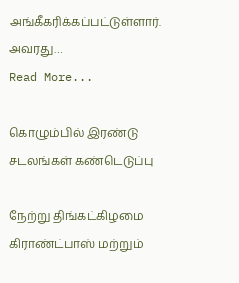அங்கீகரிக்கப்பட்டுள்ளார். அவரது…
Read More...

கொழும்பில் இரண்டு சடலங்கள் கண்டெடுப்பு

நேற்று திங்கட்கிழமை கிராண்ட்பாஸ் மற்றும்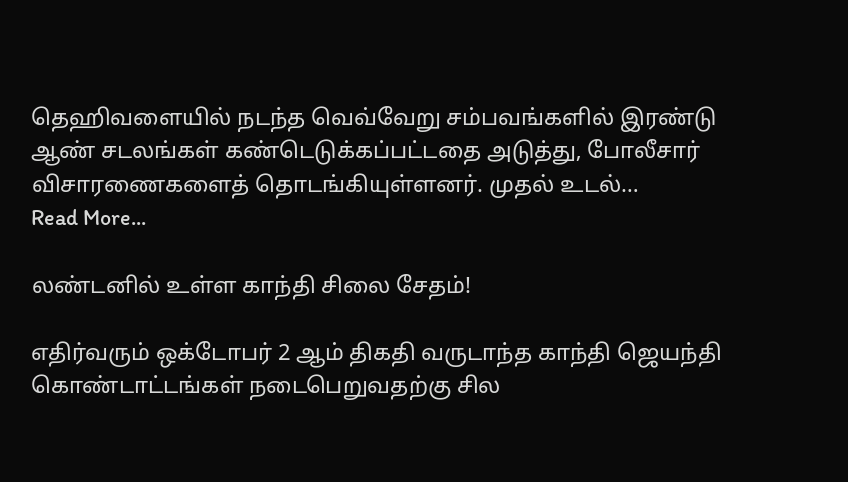தெஹிவளையில் நடந்த வெவ்வேறு சம்பவங்களில் இரண்டு ஆண் சடலங்கள் கண்டெடுக்கப்பட்டதை அடுத்து, போலீசார் விசாரணைகளைத் தொடங்கியுள்ளனர். முதல் உடல்…
Read More...

லண்டனில் உள்ள காந்தி சிலை சேதம்!

எதிர்வரும் ஒக்டோபர் 2 ஆம் திகதி வருடாந்த காந்தி ஜெயந்தி கொண்டாட்டங்கள் நடைபெறுவதற்கு சில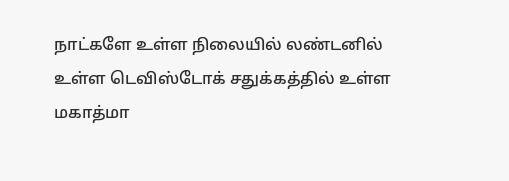நாட்களே உள்ள நிலையில் லண்டனில் உள்ள டெவிஸ்டோக் சதுக்கத்தில் உள்ள மகாத்மா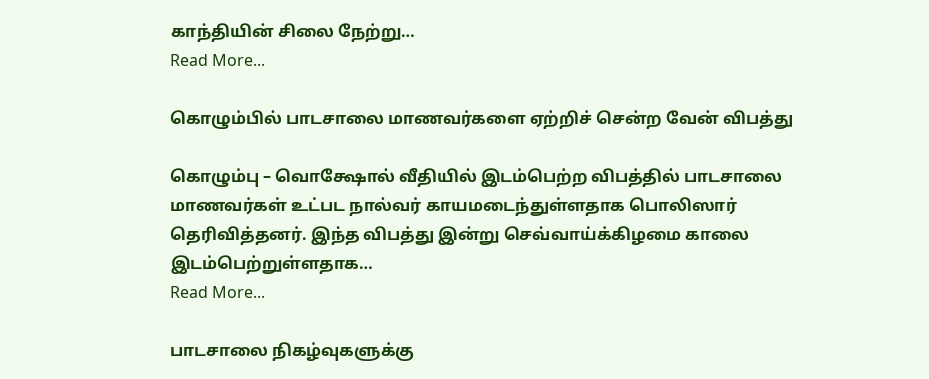காந்தியின் சிலை நேற்று…
Read More...

கொழும்பில் பாடசாலை மாணவர்களை ஏற்றிச் சென்ற வேன் விபத்து

கொழும்பு – வொக்ஷோல் வீதியில் இடம்பெற்ற விபத்தில் பாடசாலை மாணவர்கள் உட்பட நால்வர் காயமடைந்துள்ளதாக பொலிஸார் தெரிவித்தனர். இந்த விபத்து இன்று செவ்வாய்க்கிழமை காலை இடம்பெற்றுள்ளதாக…
Read More...

பாடசாலை நிகழ்வுகளுக்கு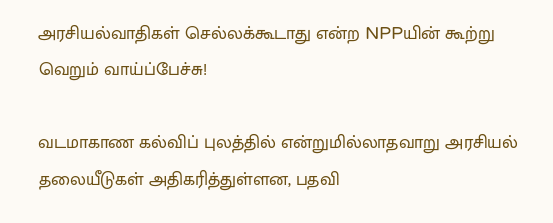அரசியல்வாதிகள் செல்லக்கூடாது என்ற NPPயின் கூற்று வெறும் வாய்ப்பேச்சு!

வடமாகாண கல்விப் புலத்தில் என்றுமில்லாதவாறு அரசியல் தலையீடுகள் அதிகரித்துள்ளன, பதவி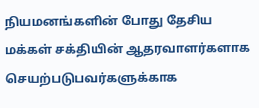நியமனங்களின் போது தேசிய மக்கள் சக்தியின் ஆதரவாளர்களாக செயற்படுபவர்களுக்காக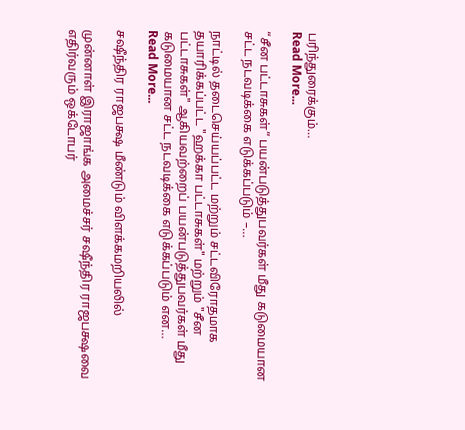பரிந்துரைக்கும்…
Read More...

“சீன பட்டாசுகள்” பயன்படுத்துபவர்கள் மீது கடுமையான சட்ட நடவடிக்கை எடுக்கப்படும் –…

நாட்டில் தடைசெய்யப்பட்ட மற்றும் சட்டவிரோதமாக தயாரிக்கப்பட்ட "ஹக்கா பட்டாசுகள்" மற்றும் "சீன பட்டாசுகள்" ஆகியவற்றைப் பயன்படுத்துபவர்கள் மீது கடுமையான சட்ட நடவடிக்கை எடுக்கப்படும் என…
Read More...

சஷீந்திர ராஜபக்ஷ மீண்டும் விளக்கமறியலில்

முன்னாள் இராஜாங்க அமைச்சர் சஷீந்திர ராஜபக்ஷவை எதிர்வரும் ஒக்டோபர்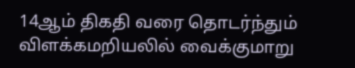14ஆம் திகதி வரை தொடர்ந்தும் விளக்கமறியலில் வைக்குமாறு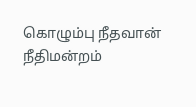கொழும்பு நீதவான் நீதிமன்றம்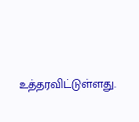உத்தரவிட்டுள்ளது.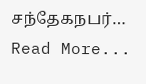சந்தேகநபர்…
Read More...